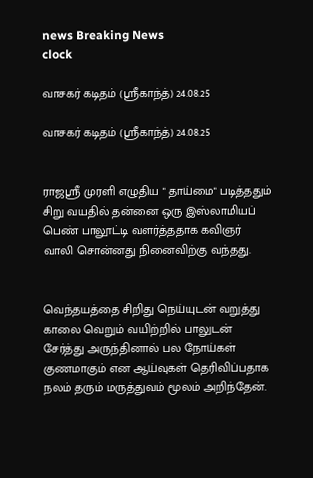news Breaking News
clock

வாசகர் கடிதம் (ஸ்ரீகாந்த்) 24.08.25

வாசகர் கடிதம் (ஸ்ரீகாந்த்) 24.08.25


ராஜஸ்ரீ முரளி எழுதிய " தாய்மை" படித்ததும் சிறு வயதில் தன்னை ஒரு இஸ்லாமியப் பெண் பாலூட்டி வளர்த்ததாக கவிஞர் வாலி சொன்னது நினைவிற்கு வந்தது.


வெந்தயத்தை சிறிது நெய்யுடன் வறுத்து காலை வெறும் வயிற்றில் பாலுடன் சேர்த்து அருந்தினால் பல நோய்கள் குணமாகும் என ஆய்வுகள் தெரிவிப்பதாக நலம் தரும் மருத்துவம் மூலம் அறிந்தேன்.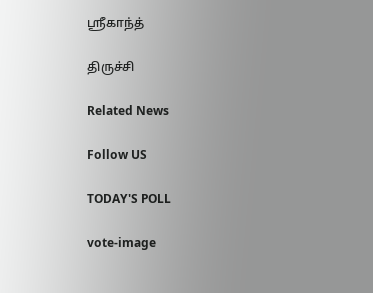ஸ்ரீகாந்த்

திருச்சி

Related News

Follow US

TODAY'S POLL

vote-image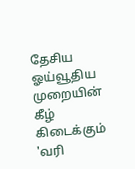தேசிய ஓய்வூதிய முறையின் கீழ் கிடைக்கும் 'வரி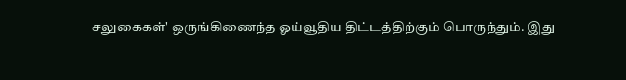சலுகைகள்' ஒருங்கிணைந்த ஓய்வூதிய திட்டத்திற்கும் பொருந்தும். இது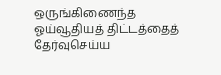ஒருங்கிணைந்த ஓய்வூதியத் திட்டத்தைத் தேர்வுசெய்ய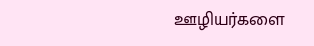ஊழியர்களை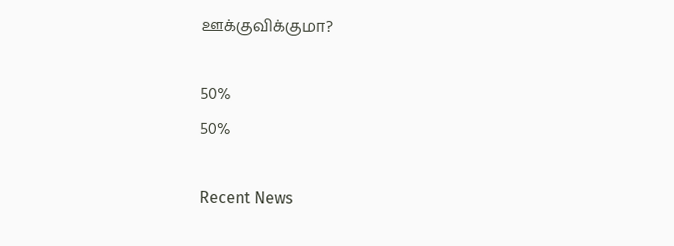ஊக்குவிக்குமா?

50%
50%

Recent News